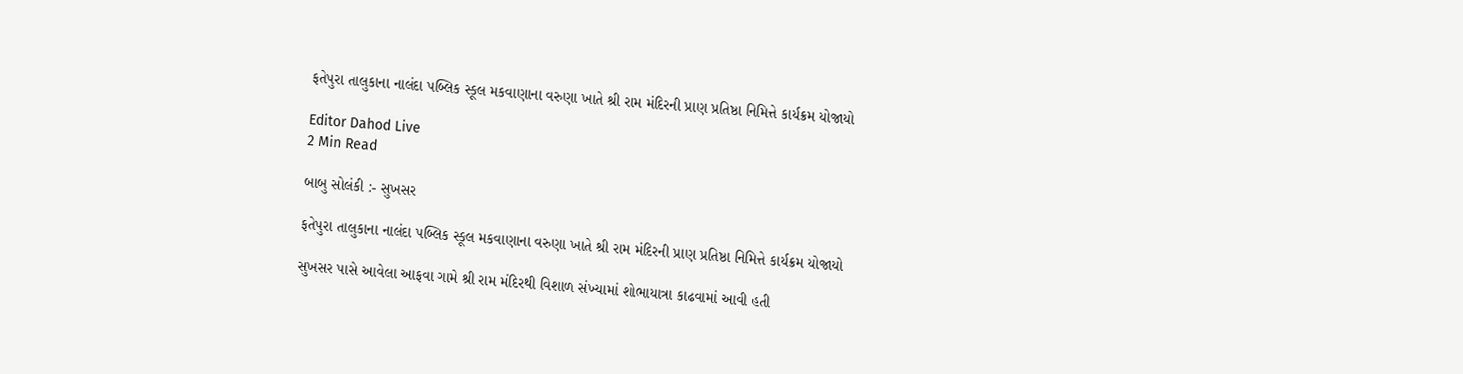ફતેપુરા તાલુકાના નાલંદા પબ્લિક સ્કૂલ મકવાણાના વરુણા ખાતે શ્રી રામ મંદિરની પ્રાણ પ્રતિષ્ઠા નિમિત્તે કાર્યક્રમ યોજાયો

Editor Dahod Live
2 Min Read

બાબુ સોલંકી :- સુખસર

ફતેપુરા તાલુકાના નાલંદા પબ્લિક સ્કૂલ મકવાણાના વરુણા ખાતે શ્રી રામ મંદિરની પ્રાણ પ્રતિષ્ઠા નિમિત્તે કાર્યક્રમ યોજાયો

સુખસર પાસે આવેલા આફવા ગામે શ્રી રામ મંદિરથી વિશાળ સંખ્યામાં શોભાયાત્રા કાઢવામાં આવી હતી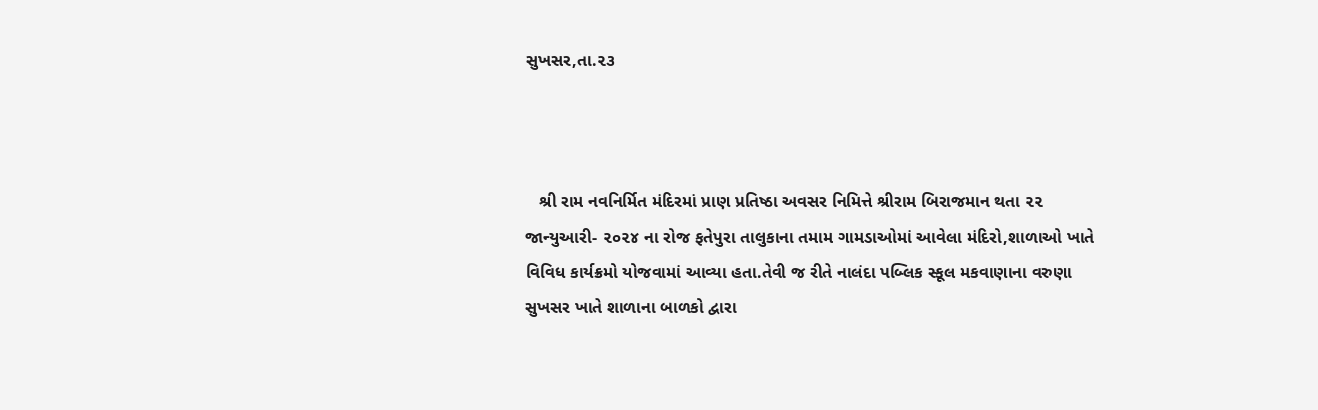સુખસર,તા.૨૩



   શ્રી રામ નવનિર્મિત મંદિરમાં પ્રાણ પ્રતિષ્ઠા અવસર નિમિત્તે શ્રીરામ બિરાજમાન થતા ૨૨ જાન્યુઆરી- ૨૦૨૪ ના રોજ ફતેપુરા તાલુકાના તમામ ગામડાઓમાં આવેલા મંદિરો,શાળાઓ ખાતે વિવિધ કાર્યક્રમો યોજવામાં આવ્યા હતા.તેવી જ રીતે નાલંદા પબ્લિક સ્કૂલ મકવાણાના વરુણા સુખસર ખાતે શાળાના બાળકો દ્વારા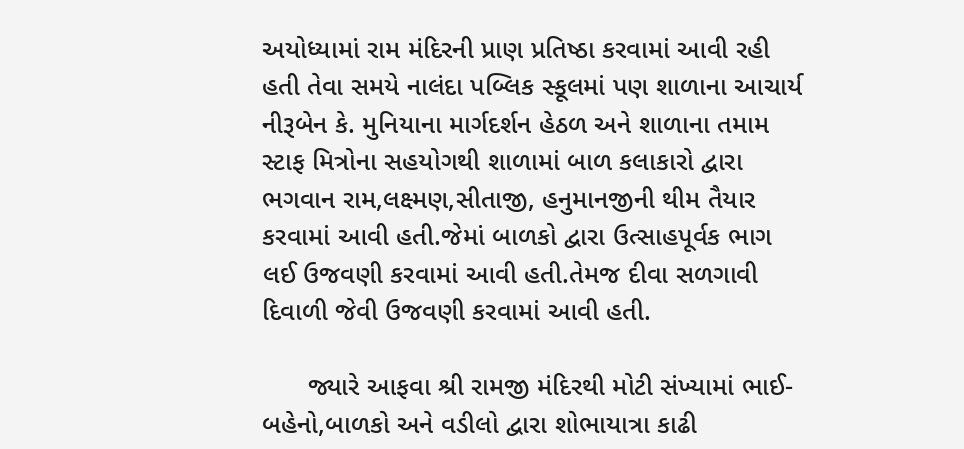અયોધ્યામાં રામ મંદિરની પ્રાણ પ્રતિષ્ઠા કરવામાં આવી રહી હતી તેવા સમયે નાલંદા પબ્લિક સ્કૂલમાં પણ શાળાના આચાર્ય નીરૂબેન કે. મુનિયાના માર્ગદર્શન હેઠળ અને શાળાના તમામ સ્ટાફ મિત્રોના સહયોગથી શાળામાં બાળ કલાકારો દ્વારા ભગવાન રામ,લક્ષ્મણ,સીતાજી, હનુમાનજીની થીમ તૈયાર કરવામાં આવી હતી.જેમાં બાળકો દ્વારા ઉત્સાહપૂર્વક ભાગ લઈ ઉજવણી કરવામાં આવી હતી.તેમજ દીવા સળગાવી દિવાળી જેવી ઉજવણી કરવામાં આવી હતી.

      જ્યારે આફવા શ્રી રામજી મંદિરથી મોટી સંખ્યામાં ભાઈ-બહેનો,બાળકો અને વડીલો દ્વારા શોભાયાત્રા કાઢી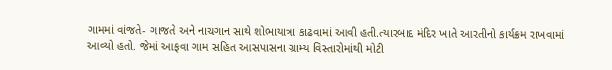ગામમાં વાંજતે- ગાજતે અને નાચગાન સાથે શોભાયાત્રા કાઢવામાં આવી હતી.ત્યારબાદ મંદિર ખાતે આરતીનો કાર્યક્રમ રાખવામાં આવ્યો હતો. જેમાં આફવા ગામ સહિત આસપાસના ગ્રામ્ય વિસ્તારોમાંથી મોટી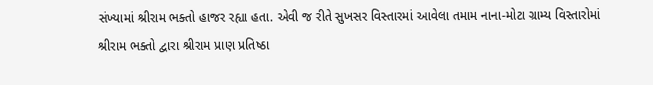સંખ્યામાં શ્રીરામ ભક્તો હાજર રહ્યા હતા. એવી જ રીતે સુખસર વિસ્તારમાં આવેલા તમામ નાના-મોટા ગ્રામ્ય વિસ્તારોમાં શ્રીરામ ભક્તો દ્વારા શ્રીરામ પ્રાણ પ્રતિષ્ઠા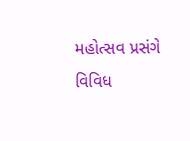મહોત્સવ પ્રસંગે વિવિધ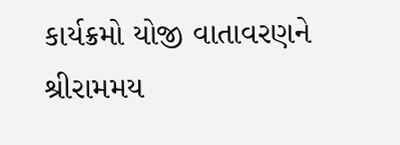કાર્યક્રમો યોજી વાતાવરણને શ્રીરામમય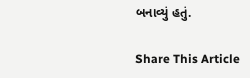બનાવ્યું હતું.

Share This Article